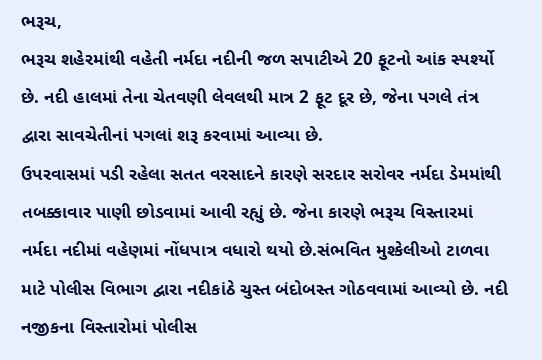ભરૂચ,
ભરૂચ શહેરમાંથી વહેતી નર્મદા નદીની જળ સપાટીએ 20 ફૂટનો આંક સ્પર્શ્યો છે. નદી હાલમાં તેના ચેતવણી લેવલથી માત્ર 2 ફૂટ દૂર છે, જેના પગલે તંત્ર દ્વારા સાવચેતીનાં પગલાં શરૂ કરવામાં આવ્યા છે.
ઉપરવાસમાં પડી રહેલા સતત વરસાદને કારણે સરદાર સરોવર નર્મદા ડેમમાંથી તબક્કાવાર પાણી છોડવામાં આવી રહ્યું છે. જેના કારણે ભરૂચ વિસ્તારમાં નર્મદા નદીમાં વહેણમાં નોંધપાત્ર વધારો થયો છે.સંભવિત મુશ્કેલીઓ ટાળવા માટે પોલીસ વિભાગ દ્વારા નદીકાંઠે ચુસ્ત બંદોબસ્ત ગોઠવવામાં આવ્યો છે. નદી નજીકના વિસ્તારોમાં પોલીસ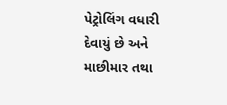પેટ્રોલિંગ વધારી દેવાયું છે અને માછીમાર તથા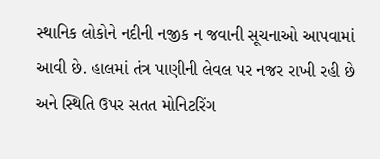સ્થાનિક લોકોને નદીની નજીક ન જવાની સૂચનાઓ આપવામાં આવી છે. હાલમાં તંત્ર પાણીની લેવલ પર નજર રાખી રહી છે અને સ્થિતિ ઉપર સતત મોનિટરિંગ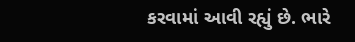કરવામાં આવી રહ્યું છે. ભારે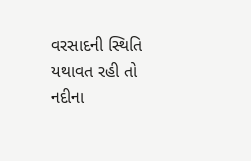વરસાદની સ્થિતિ યથાવત રહી તો નદીના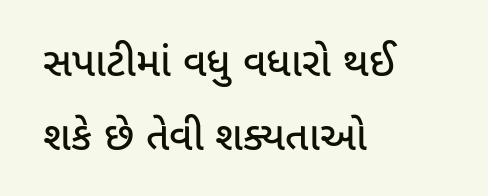સપાટીમાં વધુ વધારો થઈ શકે છે તેવી શક્યતાઓ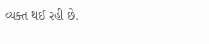વ્યક્ત થઈ રહી છે.